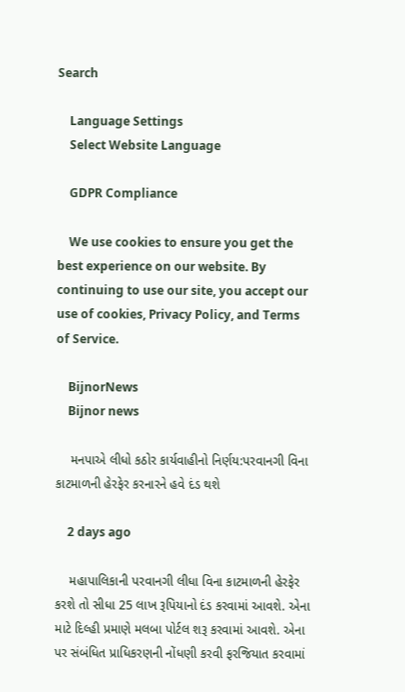Search

    Language Settings
    Select Website Language

    GDPR Compliance

    We use cookies to ensure you get the best experience on our website. By continuing to use our site, you accept our use of cookies, Privacy Policy, and Terms of Service.

    BijnorNews
    Bijnor news

    મનપાએ લીધો કઠોર કાર્યવાહીનો નિર્ણય:પરવાનગી વિના કાટમાળની હેરફેર કરનારને હવે દંડ થશે

    2 days ago

    મહાપાલિકાની પરવાનગી લીધા વિના કાટમાળની હેરફેર કરશે તો સીધા 25 લાખ રૂપિયાનો દંડ કરવામાં આવશે. એના માટે દિલ્હી પ્રમાણે મલબા પોર્ટલ શરૂ કરવામાં આવશે. એના પર સંબંધિત પ્રાધિકરણની નોંધણી કરવી ફરજિયાત કરવામાં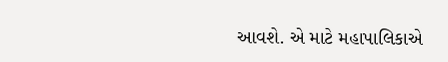આવશે. એ માટે મહાપાલિકાએ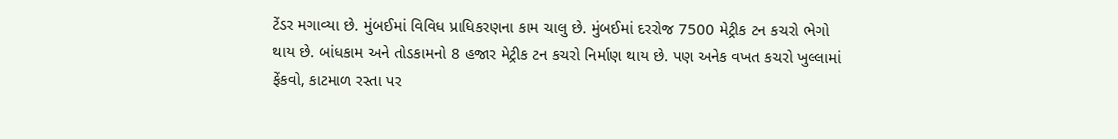ટેંડર મગાવ્યા છે. મુંબઈમાં વિવિધ પ્રાધિકરણના કામ ચાલુ છે. મુંબઈમાં દરરોજ 7500 મેટ્રીક ટન કચરો ભેગો થાય છે. બાંધકામ અને તોડકામનો 8 હજાર મેટ્રીક ટન કચરો નિર્માણ થાય છે. પણ અનેક વખત કચરો ખુલ્લામાં ફેંકવો, કાટમાળ રસ્તા પર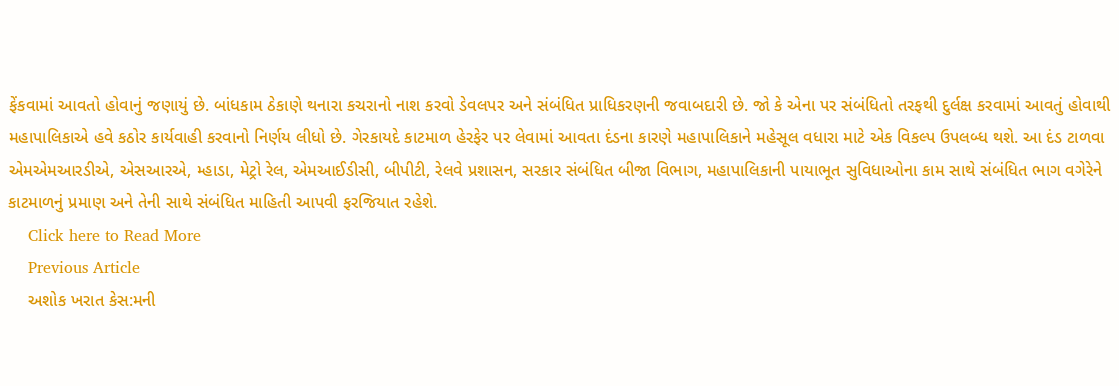ફેંકવામાં આવતો હોવાનું જણાયું છે. બાંધકામ ઠેકાણે થનારા કચરાનો નાશ કરવો ડેવલપર અને સંબંધિત પ્રાધિકરણની જવાબદારી છે. જો કે એના પર સંબંધિતો તરફથી દુર્લક્ષ કરવામાં આવતું હોવાથી મહાપાલિકાએ હવે કઠોર કાર્યવાહી કરવાનો નિર્ણય લીધો છે. ગેરકાયદે કાટમાળ હેરફેર પર લેવામાં આવતા દંડના કારણે મહાપાલિકાને મહેસૂલ વધારા માટે એક વિકલ્પ ઉપલબ્ધ થશે. આ દંડ ટાળવા એમએમઆરડીએ, એસઆરએ, મ્હાડા, મેટ્રો રેલ, એમઆઈડીસી, બીપીટી, રેલવે પ્રશાસન, સરકાર સંબંધિત બીજા વિભાગ, મહાપાલિકાની પાયાભૂત સુવિધાઓના કામ સાથે સંબંધિત ભાગ વગેરેને કાટમાળનું પ્રમાણ અને તેની સાથે સંબંધિત માહિતી આપવી ફરજિયાત રહેશે.
    Click here to Read More
    Previous Article
    અશોક ખરાત કેસ:મની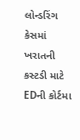લોન્ડરિંગ કેસમાં ખરાતની કસ્ટડી માટે EDની કોર્ટમા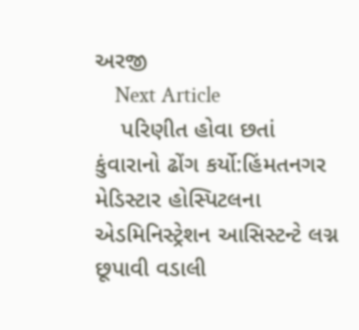અરજી
    Next Article
    પરિણીત હોવા છતાં કુંવારાનો ઢોંગ કર્યો:હિંમતનગર મેડિસ્ટાર હોસ્પિટલના એડમિનિસ્ટ્રેશન આસિસ્ટન્ટે લગ્ન છૂપાવી વડાલી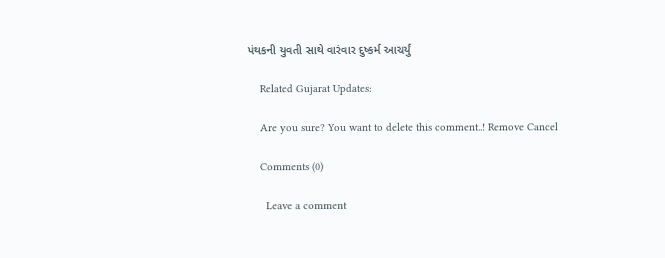પંથકની યુવતી સાથે વારંવાર દુષ્કર્મ આચર્યું

    Related Gujarat Updates:

    Are you sure? You want to delete this comment..! Remove Cancel

    Comments (0)

      Leave a comment